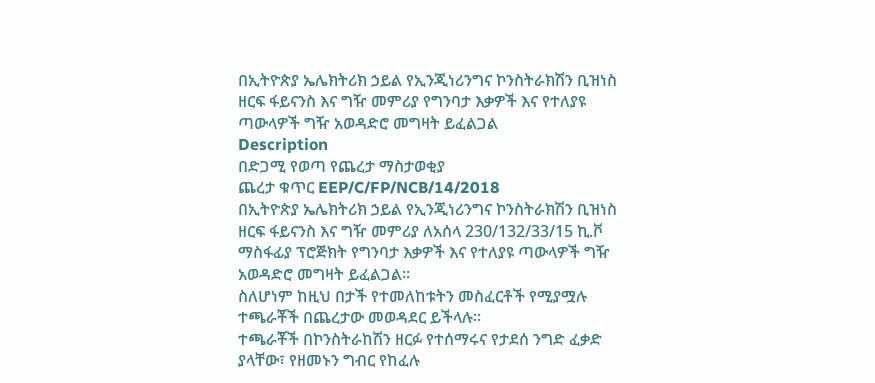በኢትዮጵያ ኤሌክትሪክ ኃይል የኢንጂነሪንግና ኮንስትራክሽን ቢዝነስ ዘርፍ ፋይናንስ እና ግዥ መምሪያ የግንባታ እቃዎች እና የተለያዩ ጣውላዎች ግዥ አወዳድሮ መግዛት ይፈልጋል
Description
በድጋሚ የወጣ የጨረታ ማስታወቂያ
ጨረታ ቁጥር EEP/C/FP/NCB/14/2018
በኢትዮጵያ ኤሌክትሪክ ኃይል የኢንጂነሪንግና ኮንስትራክሽን ቢዝነስ ዘርፍ ፋይናንስ እና ግዥ መምሪያ ለአሰላ 230/132/33/15 ኪ.ቮ ማስፋፊያ ፕሮጅክት የግንባታ እቃዎች እና የተለያዩ ጣውላዎች ግዥ አወዳድሮ መግዛት ይፈልጋል።
ስለሆነም ከዚህ በታች የተመለከቱትን መስፈርቶች የሚያሟሉ ተጫራቾች በጨረታው መወዳደር ይችላሉ።
ተጫራቾች በኮንስትራከሽን ዘርፉ የተሰማሩና የታደሰ ንግድ ፈቃድ ያላቸው፣ የዘመኑን ግብር የከፈሉ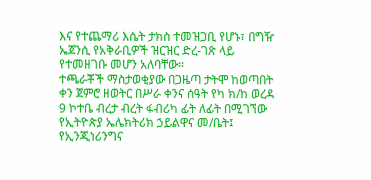እና የተጨማሪ እሴት ታክስ ተመዝጋቢ የሆኑ፣ በግዥ ኤጀንሲ የአቅራቢዎች ዝርዝር ድረ-ገጽ ላይ የተመዘገቡ መሆን አለባቸው።
ተጫራቾች ማስታወቂያው በጋዜጣ ታትሞ ከወጣበት ቀን ጀምሮ ዘወትር በሥራ ቀንና ሰዓት የካ ክ/ከ ወረዳ 9 ኮተቤ ብረታ ብረት ፋብሪካ ፊት ለፊት በሚገኘው የኢትዮጵያ ኤሌክትሪክ ኃይልዋና መ/ቤት፤ የኢንጂነሪንግና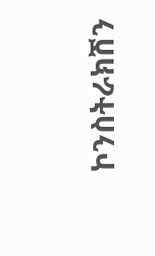ኮንስትራክሽን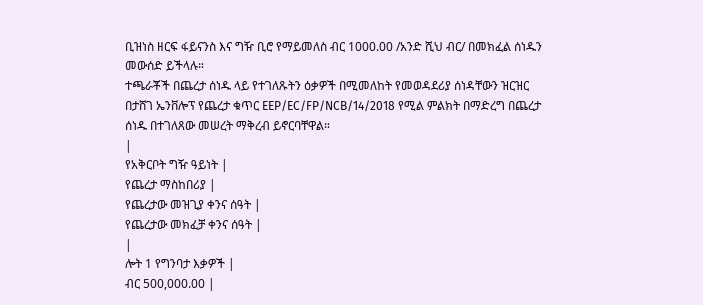ቢዝነስ ዘርፍ ፋይናንስ እና ግዥ ቢሮ የማይመለስ ብር 1000.00 /አንድ ሺህ ብር/ በመክፈል ሰነዱን መውሰድ ይችላሉ።
ተጫራቾች በጨረታ ሰነዱ ላይ የተገለጹትን ዕቃዎች በሚመለከት የመወዳደሪያ ሰነዳቸውን ዝርዝር በታሸገ ኤንቨሎፕ የጨረታ ቁጥር EEP/EC/FP/NCB/14/2018 የሚል ምልክት በማድረግ በጨረታ ሰነዱ በተገለጸው መሠረት ማቅረብ ይኖርባቸዋል።
|
የአቅርቦት ግዥ ዓይነት |
የጨረታ ማስከበሪያ |
የጨረታው መዝጊያ ቀንና ሰዓት |
የጨረታው መክፈቻ ቀንና ሰዓት |
|
ሎት 1 የግንባታ እቃዎች |
ብር 500,000.00 |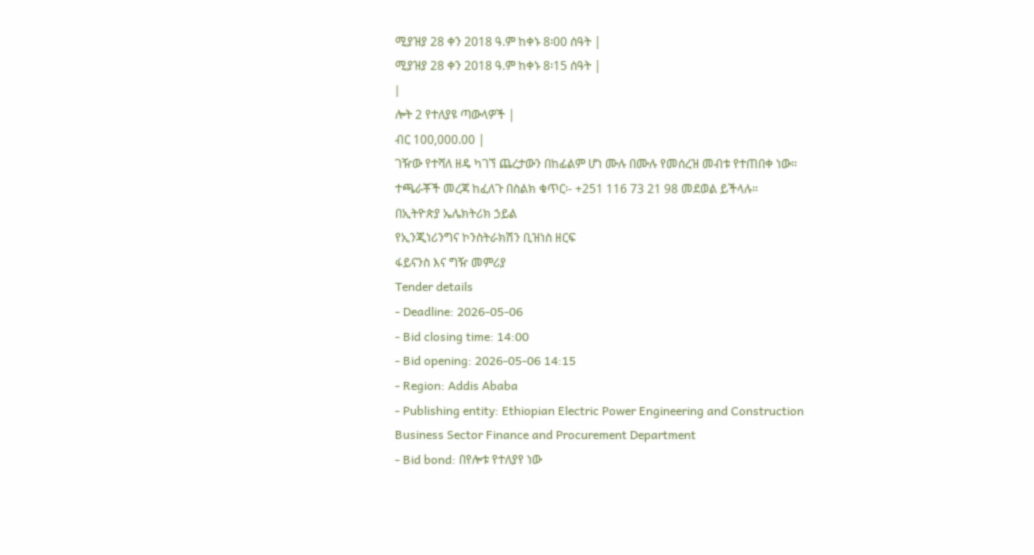ሚያዝያ 28 ቀን 2018 ዓ.ም ከቀኑ 8፡00 ሰዓት |
ሚያዝያ 28 ቀን 2018 ዓ.ም ከቀኑ 8፡15 ሰዓት |
|
ሎት 2 የተለያዩ ጣውላዎች |
ብር 100,000.00 |
ገዥው የተሻለ ዘዴ ካገኘ ጨረታውን በከፊልም ሆነ ሙሉ በሙሉ የመሰረዝ መብቱ የተጠበቀ ነው።
ተጫራቾች መረጃ ከፈለጉ በስልክ ቁጥር፡- +251 116 73 21 98 መደወል ይችላሉ።
በኢትዮጵያ ኤሌክትሪክ ኃይል
የኢንጂነሪንግና ኮንስትራክሽን ቢዝነስ ዘርፍ
ፋይናንስ እና ግዥ መምሪያ
Tender details
- Deadline: 2026-05-06
- Bid closing time: 14:00
- Bid opening: 2026-05-06 14:15
- Region: Addis Ababa
- Publishing entity: Ethiopian Electric Power Engineering and Construction Business Sector Finance and Procurement Department
- Bid bond: በየሎቱ የተለያየ ነው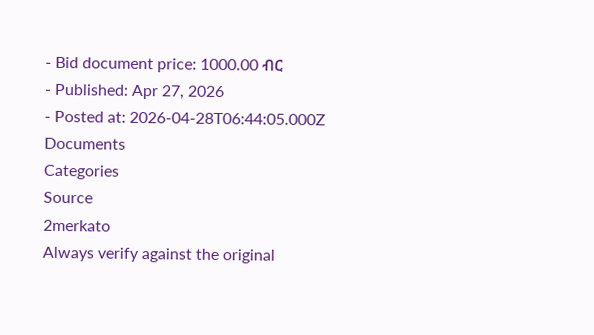- Bid document price: 1000.00 ብር
- Published: Apr 27, 2026
- Posted at: 2026-04-28T06:44:05.000Z
Documents
Categories
Source
2merkato
Always verify against the original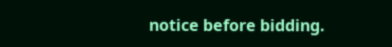notice before bidding.